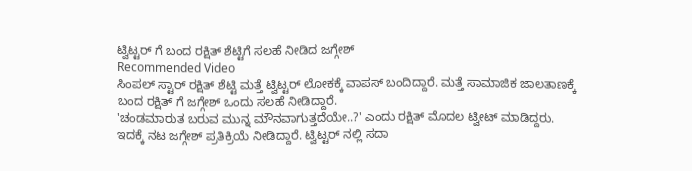ಟ್ವಿಟ್ಟರ್ ಗೆ ಬಂದ ರಕ್ಷಿತ್ ಶೆಟ್ಟಿಗೆ ಸಲಹೆ ನೀಡಿದ ಜಗ್ಗೇಶ್
Recommended Video
ಸಿಂಪಲ್ ಸ್ಟಾರ್ ರಕ್ಷಿತ್ ಶೆಟ್ಟಿ ಮತ್ತೆ ಟ್ವಿಟ್ಟರ್ ಲೋಕಕ್ಕೆ ವಾಪಸ್ ಬಂದಿದ್ದಾರೆ. ಮತ್ತೆ ಸಾಮಾಜಿಕ ಜಾಲತಾಣಕ್ಕೆ ಬಂದ ರಕ್ಷಿತ್ ಗೆ ಜಗ್ಗೇಶ್ ಒಂದು ಸಲಹೆ ನೀಡಿದ್ದಾರೆ.
'ಚಂಡಮಾರುತ ಬರುವ ಮುನ್ನ ಮೌನವಾಗುತ್ತದೆಯೇ..?' ಎಂದು ರಕ್ಷಿತ್ ಮೊದಲ ಟ್ವೀಟ್ ಮಾಡಿದ್ದರು. ಇದಕ್ಕೆ ನಟ ಜಗ್ಗೇಶ್ ಪ್ರತಿಕ್ರಿಯೆ ನೀಡಿದ್ದಾರೆ. ಟ್ವಿಟ್ಟರ್ ನಲ್ಲಿ ಸದಾ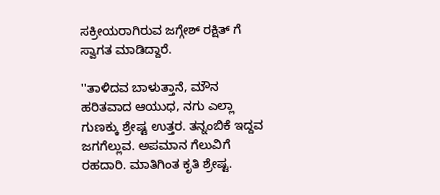ಸಕ್ರೀಯರಾಗಿರುವ ಜಗ್ಗೇಶ್ ರಕ್ಷಿತ್ ಗೆ ಸ್ವಾಗತ ಮಾಡಿದ್ದಾರೆ.

''ತಾಳಿದವ ಬಾಳುತ್ತಾನೆ, ಮೌನ ಹರಿತವಾದ ಆಯುಧ, ನಗು ಎಲ್ಲಾ ಗುಣಕ್ಕು ಶ್ರೇಷ್ಟ ಉತ್ತರ. ತನ್ನಂಬಿಕೆ ಇದ್ದವ ಜಗಗೆಲ್ಲುವ. ಅಪಮಾನ ಗೆಲುವಿಗೆ ರಹದಾರಿ. ಮಾತಿಗಿಂತ ಕೃತಿ ಶ್ರೇಷ್ಟ.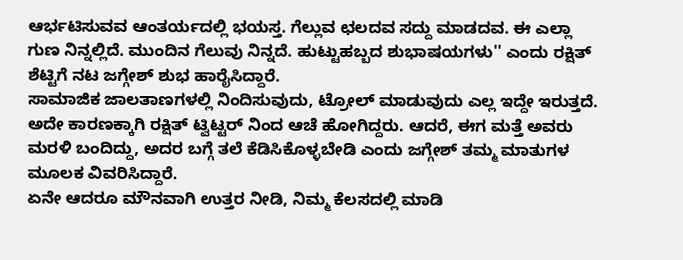ಆರ್ಭಟಿಸುವವ ಆಂತರ್ಯದಲ್ಲಿ ಭಯಸ್ತ. ಗೆಲ್ಲುವ ಛಲದವ ಸದ್ದು ಮಾಡದವ. ಈ ಎಲ್ಲಾ ಗುಣ ನಿನ್ನಲ್ಲಿದೆ. ಮುಂದಿನ ಗೆಲುವು ನಿನ್ನದೆ. ಹುಟ್ಟುಹಬ್ಬದ ಶುಭಾಷಯಗಳು'' ಎಂದು ರಕ್ಷಿತ್ ಶೆಟ್ಟಿಗೆ ನಟ ಜಗ್ಗೇಶ್ ಶುಭ ಹಾರೈಸಿದ್ದಾರೆ.
ಸಾಮಾಜಿಕ ಜಾಲತಾಣಗಳಲ್ಲಿ ನಿಂದಿಸುವುದು, ಟ್ರೋಲ್ ಮಾಡುವುದು ಎಲ್ಲ ಇದ್ದೇ ಇರುತ್ತದೆ. ಅದೇ ಕಾರಣಕ್ಕಾಗಿ ರಕ್ಷಿತ್ ಟ್ವಿಟ್ಟರ್ ನಿಂದ ಆಚೆ ಹೋಗಿದ್ದರು. ಆದರೆ, ಈಗ ಮತ್ತೆ ಅವರು ಮರಳಿ ಬಂದಿದ್ದು, ಅದರ ಬಗ್ಗೆ ತಲೆ ಕೆಡಿಸಿಕೊಳ್ಳಬೇಡಿ ಎಂದು ಜಗ್ಗೇಶ್ ತಮ್ಮ ಮಾತುಗಳ ಮೂಲಕ ವಿವರಿಸಿದ್ದಾರೆ.
ಏನೇ ಆದರೂ ಮೌನವಾಗಿ ಉತ್ತರ ನೀಡಿ, ನಿಮ್ಮ ಕೆಲಸದಲ್ಲಿ ಮಾಡಿ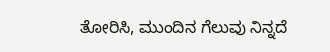ತೋರಿಸಿ, ಮುಂದಿನ ಗೆಲುವು ನಿನ್ನದೆ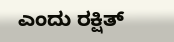ಎಂದು ರಕ್ಷಿತ್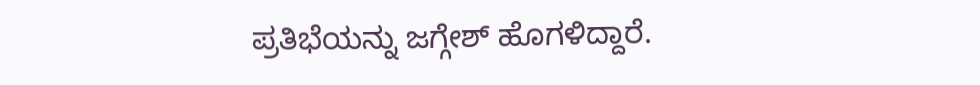ಪ್ರತಿಭೆಯನ್ನು ಜಗ್ಗೇಶ್ ಹೊಗಳಿದ್ದಾರೆ.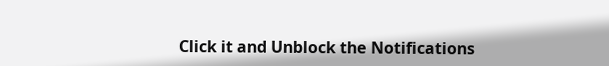Click it and Unblock the Notifications